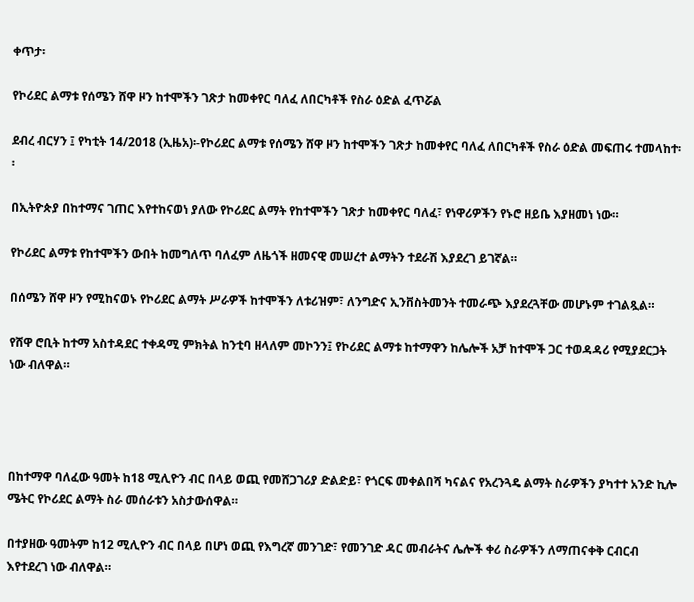ቀጥታ፡

የኮሪደር ልማቱ የሰሜን ሸዋ ዞን ከተሞችን ገጽታ ከመቀየር ባለፈ ለበርካቶች የስራ ዕድል ፈጥሯል

ደብረ ብርሃን ፤ የካቲት 14/2018 (ኢዜአ)፡-የኮሪደር ልማቱ የሰሜን ሸዋ ዞን ከተሞችን ገጽታ ከመቀየር ባለፈ ለበርካቶች የስራ ዕድል መፍጠሩ ተመላከተ፡፡

በኢትዮጵያ በከተማና ገጠር እየተከናወነ ያለው የኮሪደር ልማት የከተሞችን ገጽታ ከመቀየር ባለፈ፣ የነዋሪዎችን የኑሮ ዘይቤ እያዘመነ ነው።

የኮሪደር ልማቱ የከተሞችን ውበት ከመግለጥ ባለፈም ለዜጎች ዘመናዊ መሠረተ ልማትን ተደራሽ እያደረገ ይገኛል።

በሰሜን ሸዋ ዞን የሚከናወኑ የኮሪደር ልማት ሥራዎች ከተሞችን ለቱሪዝም፣ ለንግድና ኢንቨስትመንት ተመራጭ እያደረጓቸው መሆኑም ተገልጿል።

የሸዋ ሮቢት ከተማ አስተዳደር ተቀዳሚ ምክትል ከንቲባ ዘላለም መኮንን፤ የኮሪደር ልማቱ ከተማዋን ከሌሎች አቻ ከተሞች ጋር ተወዳዳሪ የሚያደርጋት ነው ብለዋል።




በከተማዋ ባለፈው ዓመት ከ18 ሚሊዮን ብር በላይ ወጪ የመሸጋገሪያ ድልድይ፣ የጎርፍ መቀልበሻ ካናልና የአረንጓዴ ልማት ስራዎችን ያካተተ አንድ ኪሎ ሜትር የኮሪደር ልማት ስራ መሰራቱን አስታውሰዋል።

በተያዘው ዓመትም ከ12 ሚሊዮን ብር በላይ በሆነ ወጪ የእግረኛ መንገድ፣ የመንገድ ዳር መብራትና ሌሎች ቀሪ ስራዎችን ለማጠናቀቅ ርብርብ እየተደረገ ነው ብለዋል።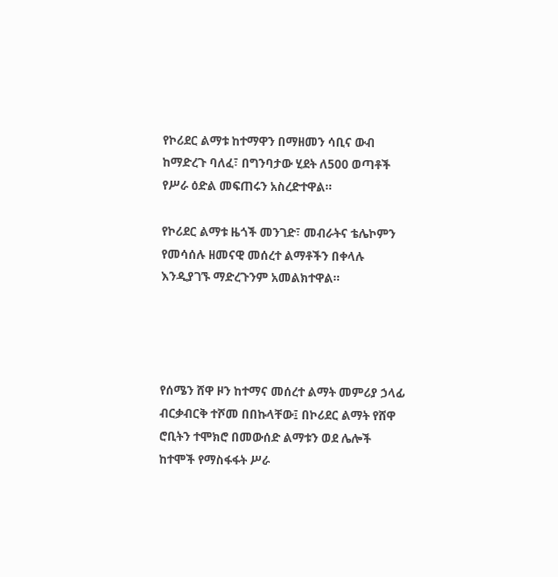የኮሪደር ልማቱ ከተማዋን በማዘመን ሳቢና ውብ ከማድረጉ ባለፈ፣ በግንባታው ሂደት ለ500 ወጣቶች የሥራ ዕድል መፍጠሩን አስረድተዋል።

የኮሪደር ልማቱ ዜጎች መንገድ፣ መብራትና ቴሌኮምን የመሳሰሉ ዘመናዊ መሰረተ ልማቶችን በቀላሉ እንዲያገኙ ማድረጉንም አመልክተዋል።




የሰሜን ሸዋ ዞን ከተማና መሰረተ ልማት መምሪያ ኃላፊ ብርቃብርቅ ተሾመ በበኩላቸው፤ በኮሪደር ልማት የሸዋ ሮቢትን ተሞክሮ በመውሰድ ልማቱን ወደ ሌሎች ከተሞች የማስፋፋት ሥራ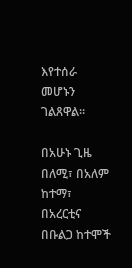እየተሰራ መሆኑን ገልጸዋል።

በአሁኑ ጊዜ በለሚ፣ በአለም ከተማ፣ በአረርቲና በቡልጋ ከተሞች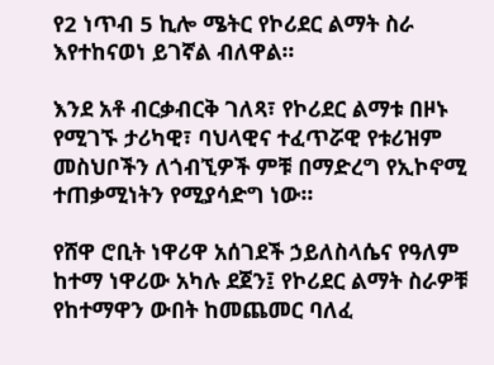የ2 ነጥብ 5 ኪሎ ሜትር የኮሪደር ልማት ስራ እየተከናወነ ይገኛል ብለዋል።

እንደ አቶ ብርቃብርቅ ገለጻ፣ የኮሪደር ልማቱ በዞኑ የሚገኙ ታሪካዊ፣ ባህላዊና ተፈጥሯዊ የቱሪዝም መስህቦችን ለጎብኚዎች ምቹ በማድረግ የኢኮኖሚ ተጠቃሚነትን የሚያሳድግ ነው።

የሸዋ ሮቢት ነዋሪዋ አሰገደች ኃይለስላሴና የዓለም ከተማ ነዋሪው አካሉ ደጀን፤ የኮሪደር ልማት ስራዎቹ የከተማዋን ውበት ከመጨመር ባለፈ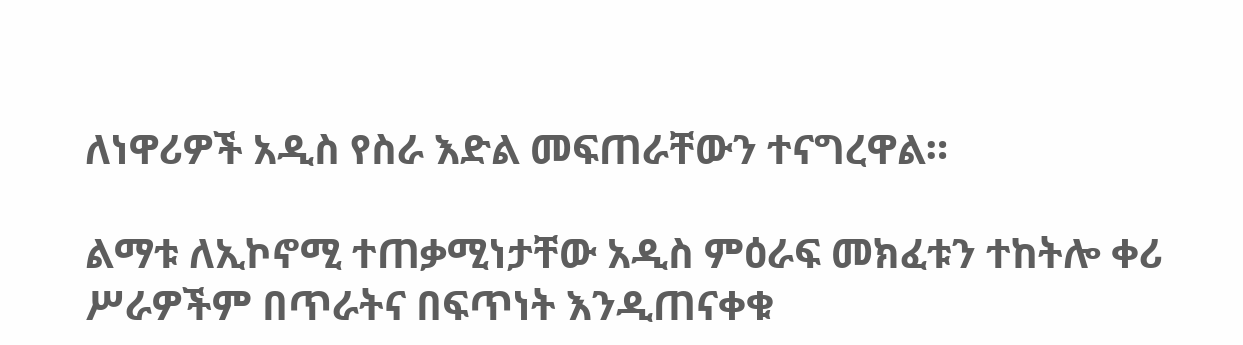ለነዋሪዎች አዲስ የስራ እድል መፍጠራቸውን ተናግረዋል።

ልማቱ ለኢኮኖሚ ተጠቃሚነታቸው አዲስ ምዕራፍ መክፈቱን ተከትሎ ቀሪ ሥራዎችም በጥራትና በፍጥነት እንዲጠናቀቁ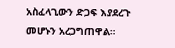አስፈላጊውን ድጋፍ እያደረጉ መሆኑን አረጋግጠዋል።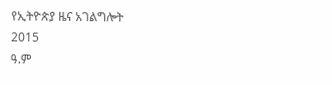የኢትዮጵያ ዜና አገልግሎት
2015
ዓ.ም